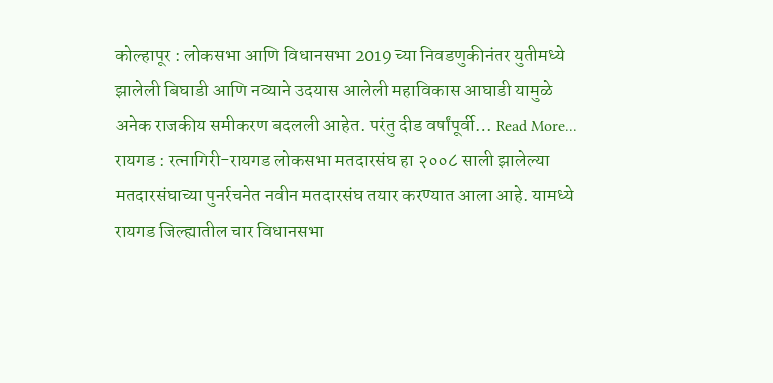कोल्हापूर : लोकसभा आणि विधानसभा 2019 च्या निवडणुकीनंतर युतीमध्ये झालेली बिघाडी आणि नव्याने उदयास आलेली महाविकास आघाडी यामुळे अनेक राजकीय समीकरण बदलली आहेत. परंतु दीड वर्षांपूर्वी… Read More...
रायगड : रत्नागिरी-रायगड लोकसभा मतदारसंघ हा २००८ साली झालेल्या मतदारसंघाच्या पुनर्रचनेत नवीन मतदारसंघ तयार करण्यात आला आहे. यामध्ये रायगड जिल्ह्यातील चार विधानसभा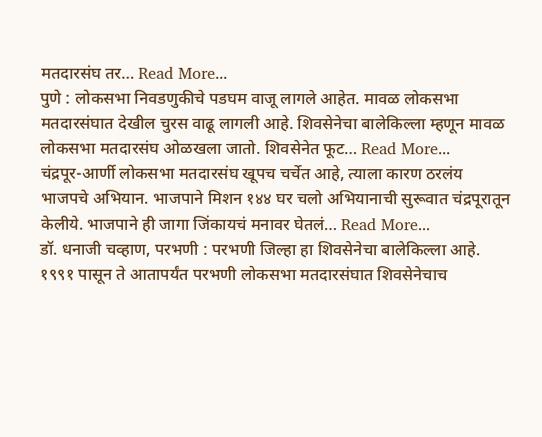मतदारसंघ तर… Read More...
पुणे : लोकसभा निवडणुकीचे पडघम वाजू लागले आहेत. मावळ लोकसभा मतदारसंघात देखील चुरस वाढू लागली आहे. शिवसेनेचा बालेकिल्ला म्हणून मावळ लोकसभा मतदारसंघ ओळखला जातो. शिवसेनेत फूट… Read More...
चंद्रपूर-आर्णी लोकसभा मतदारसंघ खूपच चर्चेत आहे, त्याला कारण ठरलंय भाजपचे अभियान. भाजपाने मिशन १४४ घर चलो अभियानाची सुरूवात चंद्रपूरातून केलीये. भाजपाने ही जागा जिंकायचं मनावर घेतलं… Read More...
डॉ. धनाजी चव्हाण, परभणी : परभणी जिल्हा हा शिवसेनेचा बालेकिल्ला आहे. १९९१ पासून ते आतापर्यंत परभणी लोकसभा मतदारसंघात शिवसेनेचाच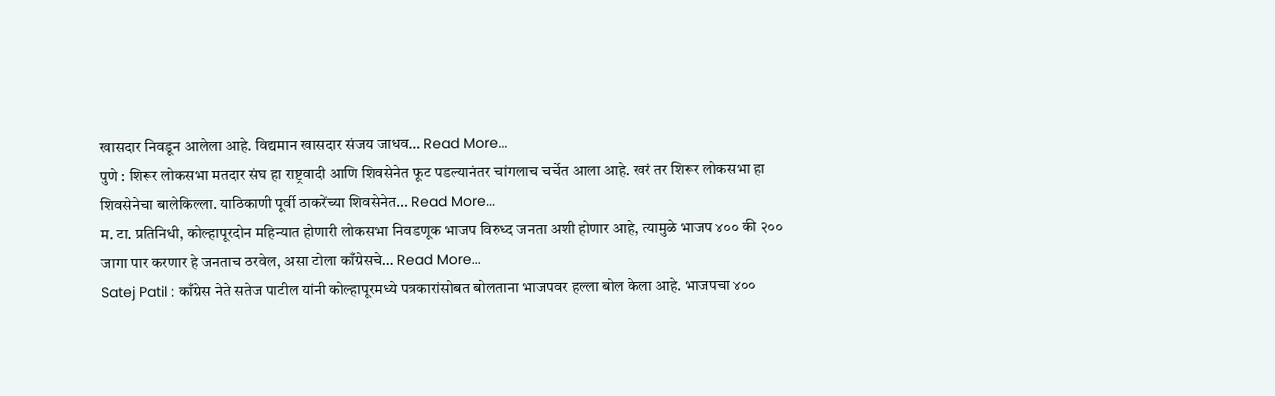खासदार निवडून आलेला आहे. विद्यमान खासदार संजय जाधव… Read More...
पुणे : शिरूर लोकसभा मतदार संघ हा राष्ट्रवादी आणि शिवसेनेत फूट पडल्यानंतर चांगलाच चर्चेत आला आहे. खरं तर शिरूर लोकसभा हा शिवसेनेचा बालेकिल्ला. याठिकाणी पूर्वी ठाकरेंच्या शिवसेनेत… Read More...
म. टा. प्रतिनिधी, कोल्हापूरदोन महिन्यात होणारी लोकसभा निवडणूक भाजप विरुध्द जनता अशी होणार आहे, त्यामुळे भाजप ४०० की २०० जागा पार करणार हे जनताच ठरवेल, असा टोला काँग्रेसचे… Read More...
Satej Patil : काँग्रेस नेते सतेज पाटील यांनी कोल्हापूरमध्ये पत्रकारांसोबत बोलताना भाजपवर हल्ला बोल केला आहे. भाजपचा ४००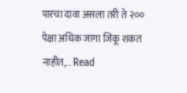पारचा दावा असला तरी ते २०० पेक्षा अधिक जागा जिंकू शकत नाहीत,… Read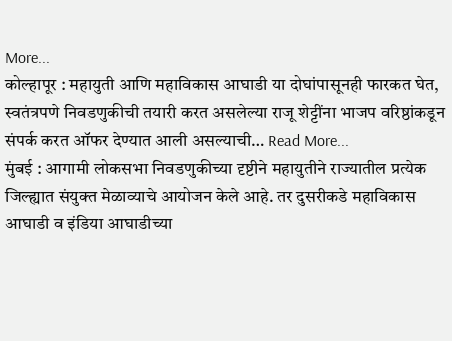More...
कोल्हापूर : महायुती आणि महाविकास आघाडी या दोघांपासूनही फारकत घेत, स्वतंत्रपणे निवडणुकीची तयारी करत असलेल्या राजू शेट्टींना भाजप वरिष्ठांकडून संपर्क करत ऑफर देण्यात आली असल्याची… Read More...
मुंबई : आगामी लोकसभा निवडणुकीच्या दृष्टीने महायुतीने राज्यातील प्रत्येक जिल्ह्यात संयुक्त मेळाव्याचे आयोजन केले आहे. तर दुसरीकडे महाविकास आघाडी व इंडिया आघाडीच्या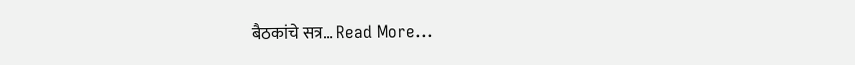बैठकांचे सत्र… Read More...